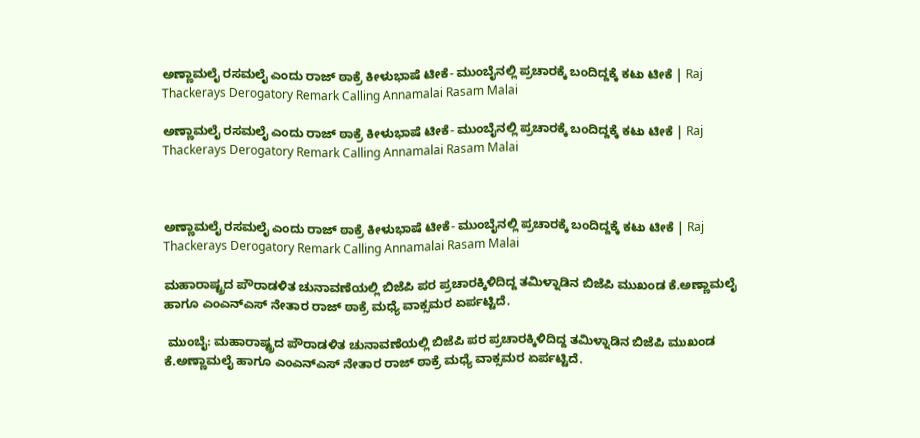ಅಣ್ಣಾಮಲೈ ರಸಮಲೈ ಎಂದು ರಾಜ್‌ ಠಾಕ್ರೆ ಕೀಳುಭಾಷೆ ಟೀಕೆ- ಮುಂಬೈನಲ್ಲಿ ಪ್ರಚಾರಕ್ಕೆ ಬಂದಿದ್ದಕ್ಕೆ ಕಟು ಟೀಕೆ | Raj Thackerays Derogatory Remark Calling Annamalai Rasam Malai

ಅಣ್ಣಾಮಲೈ ರಸಮಲೈ ಎಂದು ರಾಜ್‌ ಠಾಕ್ರೆ ಕೀಳುಭಾಷೆ ಟೀಕೆ- ಮುಂಬೈನಲ್ಲಿ ಪ್ರಚಾರಕ್ಕೆ ಬಂದಿದ್ದಕ್ಕೆ ಕಟು ಟೀಕೆ | Raj Thackerays Derogatory Remark Calling Annamalai Rasam Malai



ಅಣ್ಣಾಮಲೈ ರಸಮಲೈ ಎಂದು ರಾಜ್‌ ಠಾಕ್ರೆ ಕೀಳುಭಾಷೆ ಟೀಕೆ- ಮುಂಬೈನಲ್ಲಿ ಪ್ರಚಾರಕ್ಕೆ ಬಂದಿದ್ದಕ್ಕೆ ಕಟು ಟೀಕೆ | Raj Thackerays Derogatory Remark Calling Annamalai Rasam Malai

ಮಹಾರಾಷ್ಟ್ರದ ಪೌರಾಡಳಿತ ಚುನಾವಣೆಯಲ್ಲಿ ಬಿಜೆಪಿ ಪರ ಪ್ರಚಾರಕ್ಕಿಳಿದಿದ್ದ ತಮಿಳ್ನಾಡಿನ ಬಿಜೆಪಿ ಮುಖಂಡ ಕೆ.ಅಣ್ಣಾಮಲೈ ಹಾಗೂ ಎಂಎನ್‌ಎಸ್‌ ನೇತಾರ ರಾಜ್ ಠಾಕ್ರೆ ಮಧ್ಯೆ ವಾಕ್ಸಮರ ಏರ್ಪಟ್ಟಿದೆ.

 ಮುಂಬೈ: ಮಹಾರಾಷ್ಟ್ರದ ಪೌರಾಡಳಿತ ಚುನಾವಣೆಯಲ್ಲಿ ಬಿಜೆಪಿ ಪರ ಪ್ರಚಾರಕ್ಕಿಳಿದಿದ್ದ ತಮಿಳ್ನಾಡಿನ ಬಿಜೆಪಿ ಮುಖಂಡ ಕೆ.ಅಣ್ಣಾಮಲೈ ಹಾಗೂ ಎಂಎನ್‌ಎಸ್‌ ನೇತಾರ ರಾಜ್ ಠಾಕ್ರೆ ಮಧ್ಯೆ ವಾಕ್ಸಮರ ಏರ್ಪಟ್ಟಿದೆ.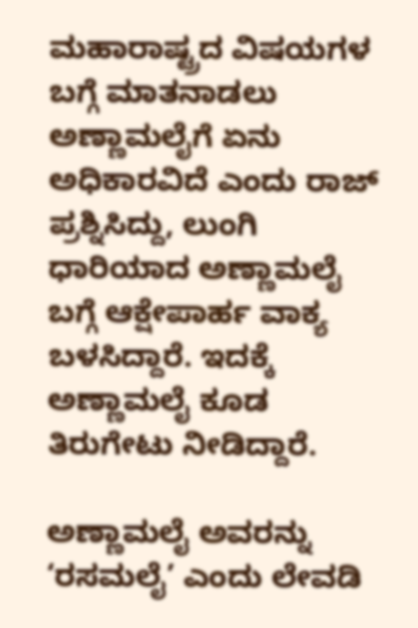ಮಹಾರಾಷ್ಟ್ರದ ವಿಷಯಗಳ ಬಗ್ಗೆ ಮಾತನಾಡಲು ಅಣ್ಣಾಮಲೈಗೆ ಏನು ಅಧಿಕಾರವಿದೆ ಎಂದು ರಾಜ್‌ ಪ್ರಶ್ನಿಸಿದ್ದು, ಲುಂಗಿ ಧಾರಿಯಾದ ಅಣ್ಣಾಮಲೈ ಬಗ್ಗೆ ಆಕ್ಷೇಪಾರ್ಹ ವಾಕ್ಯ ಬಳಸಿದ್ದಾರೆ. ಇದಕ್ಕೆ ಅಣ್ಣಾಮಲೈ ಕೂಡ ತಿರುಗೇಟು ನೀಡಿದ್ದಾರೆ.

ಅಣ್ಣಾಮಲೈ ಅವರನ್ನು ‘ರಸಮಲೈ’ ಎಂದು ಲೇವಡಿ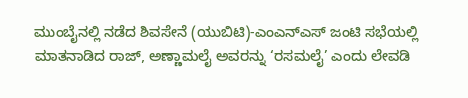ಮುಂಬೈನಲ್ಲಿ ನಡೆದ ಶಿವಸೇನೆ (ಯುಬಿಟಿ)-ಎಂಎನ್ಎಸ್ ಜಂಟಿ ಸಭೆಯಲ್ಲಿ ಮಾತನಾಡಿದ ರಾಜ್‌, ಅಣ್ಣಾಮಲೈ ಅವರನ್ನು ‘ರಸಮಲೈ’ ಎಂದು ಲೇವಡಿ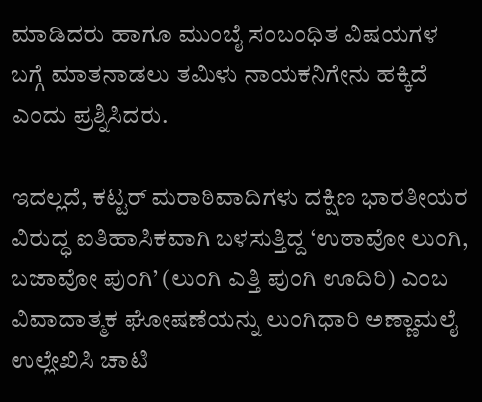ಮಾಡಿದರು ಹಾಗೂ ಮುಂಬೈ ಸಂಬಂಧಿತ ವಿಷಯಗಳ ಬಗ್ಗೆ ಮಾತನಾಡಲು ತಮಿಳು ನಾಯಕನಿಗೇನು ಹಕ್ಕಿದೆ ಎಂದು ಪ್ರಶ್ನಿಸಿದರು.

ಇದಲ್ಲದೆ, ಕಟ್ಟರ್‌ ಮರಾಠಿವಾದಿಗಳು ದಕ್ಷಿಣ ಭಾರತೀಯರ ವಿರುದ್ಧ ಐತಿಹಾಸಿಕವಾಗಿ ಬಳಸುತ್ತಿದ್ದ ‘ಉಠಾವೋ ಲುಂಗಿ, ಬಜಾವೋ ಪುಂಗಿ’ (ಲುಂಗಿ ಎತ್ತಿ ಪುಂಗಿ ಊದಿರಿ) ಎಂಬ ವಿವಾದಾತ್ಮಕ ಘೋಷಣೆಯನ್ನು ಲುಂಗಿಧಾರಿ ಅಣ್ಣಾಮಲೈ ಉಲ್ಲೇಖಿಸಿ ಚಾಟಿ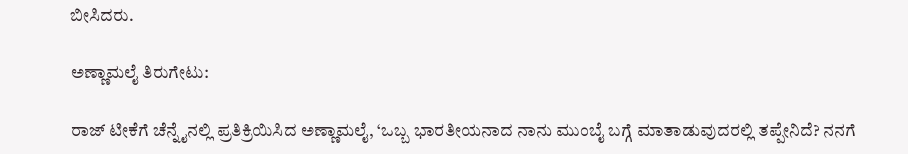ಬೀಸಿದರು.

ಅಣ್ಣಾಮಲೈ ತಿರುಗೇಟು:

ರಾಜ್‌ ಟೀಕೆಗೆ ಚೆನ್ನೈನಲ್ಲಿ ಪ್ರತಿಕ್ರಿಯಿಸಿದ ಅಣ್ಣಾಮಲೈ, ‘ಒಬ್ಬ ಭಾರತೀಯನಾದ ನಾನು ಮುಂಬೈ ಬಗ್ಗೆ ಮಾತಾಡುವುದರಲ್ಲಿ ತಪ್ಪೇನಿದೆ? ನನಗೆ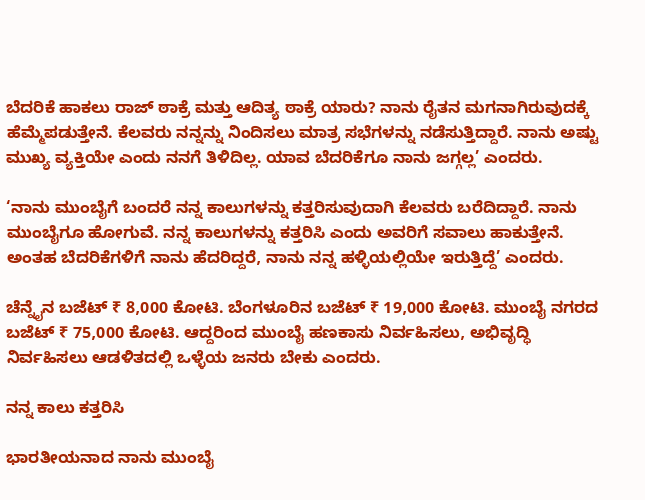ಬೆದರಿಕೆ ಹಾಕಲು ರಾಜ್ ಠಾಕ್ರೆ ಮತ್ತು ಆದಿತ್ಯ ಠಾಕ್ರೆ ಯಾರು? ನಾನು ರೈತನ ಮಗನಾಗಿರುವುದಕ್ಕೆ ಹೆಮ್ಮೆಪಡುತ್ತೇನೆ. ಕೆಲವರು ನನ್ನನ್ನು ನಿಂದಿಸಲು ಮಾತ್ರ ಸಭೆಗಳನ್ನು ನಡೆಸುತ್ತಿದ್ದಾರೆ. ನಾನು ಅಷ್ಟು ಮುಖ್ಯ ವ್ಯಕ್ತಿಯೇ ಎಂದು ನನಗೆ ತಿಳಿದಿಲ್ಲ. ಯಾವ ಬೆದರಿಕೆಗೂ ನಾನು ಜಗ್ಗಲ್ಲ’ ಎಂದರು.

‘ನಾನು ಮುಂಬೈಗೆ ಬಂದರೆ ನನ್ನ ಕಾಲುಗಳನ್ನು ಕತ್ತರಿಸುವುದಾಗಿ ಕೆಲವರು ಬರೆದಿದ್ದಾರೆ. ನಾನು ಮುಂಬೈಗೂ ಹೋಗುವೆ. ನನ್ನ ಕಾಲುಗಳನ್ನು ಕತ್ತರಿಸಿ ಎಂದು ಅವರಿಗೆ ಸವಾಲು ಹಾಕುತ್ತೇನೆ. ಅಂತಹ ಬೆದರಿಕೆಗಳಿಗೆ ನಾನು ಹೆದರಿದ್ದರೆ, ನಾನು ನನ್ನ ಹಳ್ಳಿಯಲ್ಲಿಯೇ ಇರುತ್ತಿದ್ದೆ’ ಎಂದರು.

ಚೆನ್ನೈನ ಬಜೆಟ್ ₹ 8,000 ಕೋಟಿ. ಬೆಂಗಳೂರಿನ ಬಜೆಟ್ ₹ 19,000 ಕೋಟಿ. ಮುಂಬೈ ನಗರದ ಬಜೆಟ್ ₹ 75,000 ಕೋಟಿ. ಆದ್ದರಿಂದ ಮುಂಬೈ ಹಣಕಾಸು ನಿರ್ವಹಿಸಲು, ಅಭಿವೃದ್ಧಿ ನಿರ್ವಹಿಸಲು ಆಡಳಿತದಲ್ಲಿ ಒಳ್ಳೆಯ ಜನರು ಬೇಕು ಎಂದರು.

ನನ್ನ ಕಾಲು ಕತ್ತರಿಸಿ

ಭಾರತೀಯನಾದ ನಾನು ಮುಂಬೈ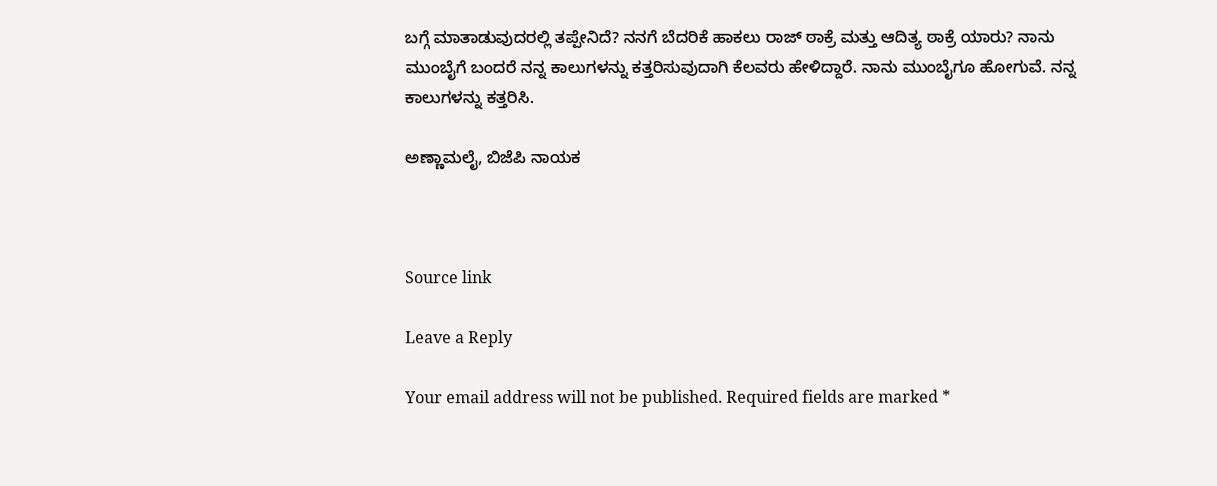ಬಗ್ಗೆ ಮಾತಾಡುವುದರಲ್ಲಿ ತಪ್ಪೇನಿದೆ? ನನಗೆ ಬೆದರಿಕೆ ಹಾಕಲು ರಾಜ್ ಠಾಕ್ರೆ ಮತ್ತು ಆದಿತ್ಯ ಠಾಕ್ರೆ ಯಾರು? ನಾನು ಮುಂಬೈಗೆ ಬಂದರೆ ನನ್ನ ಕಾಲುಗಳನ್ನು ಕತ್ತರಿಸುವುದಾಗಿ ಕೆಲವರು ಹೇಳಿದ್ದಾರೆ. ನಾನು ಮುಂಬೈಗೂ ಹೋಗುವೆ. ನನ್ನ ಕಾಲುಗಳನ್ನು ಕತ್ತರಿಸಿ.

ಅಣ್ಣಾಮಲೈ, ಬಿಜೆಪಿ ನಾಯಕ



Source link

Leave a Reply

Your email address will not be published. Required fields are marked *